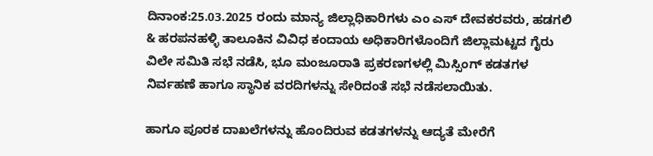ದಿನಾಂಕ:25.03.2025 ರಂದು ಮಾನ್ಯ ಜಿಲ್ಲಾಧಿಕಾರಿಗಳು ಎಂ ಎಸ್ ದೇವಕರವರು, ಹಡಗಲಿ & ಹರಪನಹಳ್ಳಿ ತಾಲೂಕಿನ ವಿವಿಧ ಕಂದಾಯ ಅಧಿಕಾರಿಗಳೊಂದಿಗೆ ಜಿಲ್ಲಾಮಟ್ಟದ ಗೈರು ವಿಲೇ ಸಮಿತಿ ಸಭೆ ನಡೆಸಿ, ಭೂ ಮಂಜೂರಾತಿ ಪ್ರಕರಣಗಳಲ್ಲಿ ಮಿಸ್ಸಿಂಗ್ ಕಡತಗಳ ನಿರ್ವಹಣೆ ಹಾಗೂ ಸ್ಥಾನಿಕ ವರದಿಗಳನ್ನು ಸೇರಿದಂತೆ ಸಭೆ ನಡೆಸಲಾಯಿತು.

ಹಾಗೂ ಪೂರಕ ದಾಖಲೆಗಳನ್ನು ಹೊಂದಿರುವ ಕಡತಗಳನ್ನು ಆದ್ಯತೆ ಮೇರೆಗೆ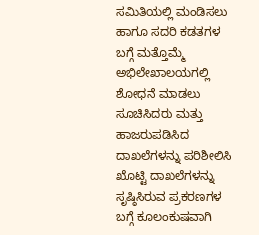ಸಮಿತಿಯಲ್ಲಿ ಮಂಡಿಸಲು ಹಾಗೂ ಸದರಿ ಕಡತಗಳ ಬಗ್ಗೆ ಮತ್ತೊಮ್ಮೆ ಅಭಿಲೇಖಾಲಯಗಲ್ಲಿ ಶೋಧನೆ ಮಾಡಲು ಸೂಚಿಸಿದರು ಮತ್ತು ಹಾಜರುಪಡಿಸಿದ ದಾಖಲೆಗಳನ್ನು ಪರಿಶೀಲಿಸಿ ಖೊಟ್ಟಿ ದಾಖಲೆಗಳನ್ನು ಸೃಷ್ಠಿಸಿರುವ ಪ್ರಕರಣಗಳ ಬಗ್ಗೆ ಕೂಲಂಕುಷವಾಗಿ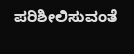ಪರಿಶೀಲಿಸುವಂತೆ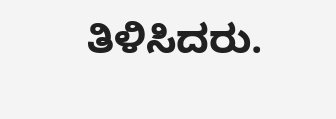ತಿಳಿಸಿದರು.